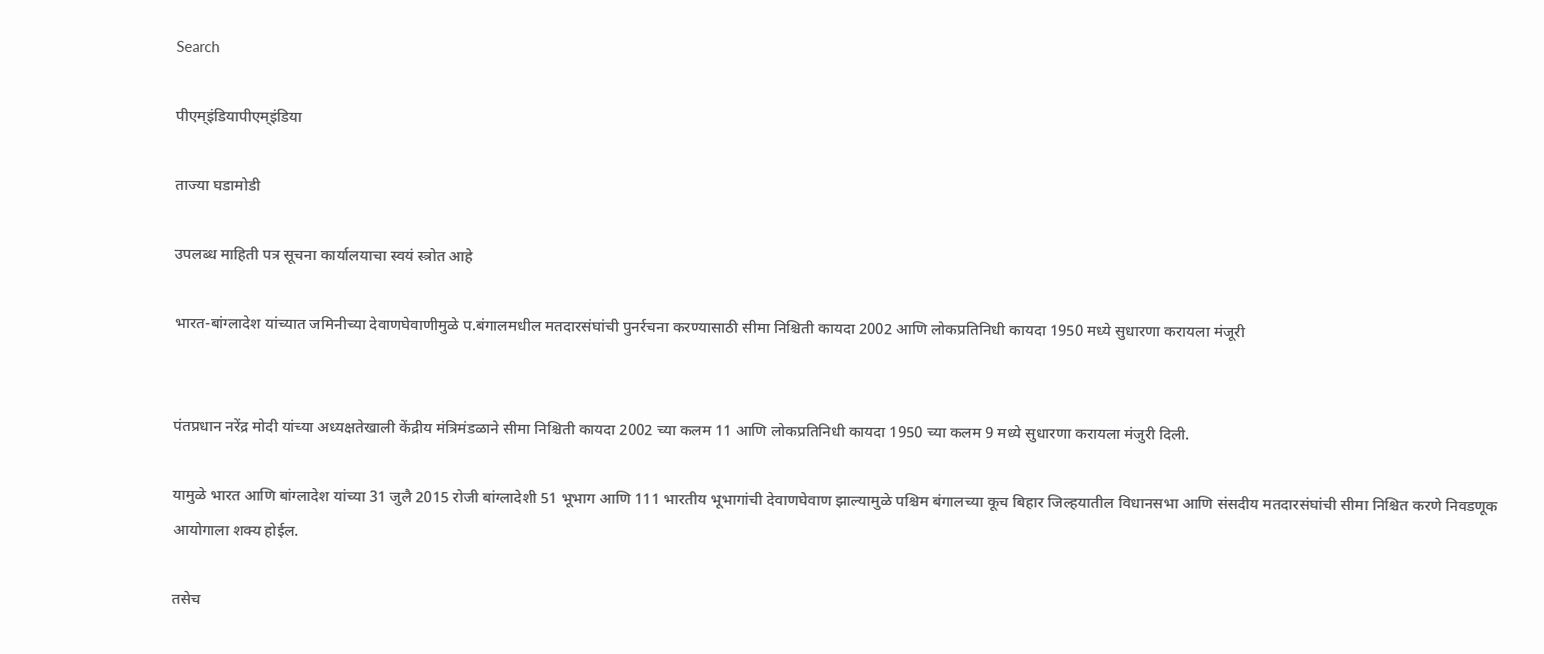Search

पीएम्इंडियापीएम्इंडिया

ताज्या घडामोडी

उपलब्ध माहिती पत्र सूचना कार्यालयाचा स्वयं स्त्रोत आहे

भारत-बांग्लादेश यांच्यात जमिनीच्या देवाणघेवाणीमुळे प.बंगालमधील मतदारसंघांची पुनर्रचना करण्यासाठी सीमा निश्चिती कायदा 2002 आणि लोकप्रतिनिधी कायदा 1950 मध्ये सुधारणा करायला मंजूरी


पंतप्रधान नरेंद्र मोदी यांच्या अध्यक्षतेखाली केंद्रीय मंत्रिमंडळाने सीमा निश्चिती कायदा 2002 च्या कलम 11 आणि लोकप्रतिनिधी कायदा 1950 च्या कलम 9 मध्ये सुधारणा करायला मंजुरी दिली.

यामुळे भारत आणि बांग्लादेश यांच्या 31 जुलै 2015 रोजी बांग्लादेशी 51 भूभाग आणि 111 भारतीय भूभागांची देवाणघेवाण झाल्यामुळे पश्चिम बंगालच्या कूच बिहार जिल्हयातील विधानसभा आणि संसदीय मतदारसंघांची सीमा निश्चित करणे निवडणूक आयोगाला शक्य होईल.

तसेच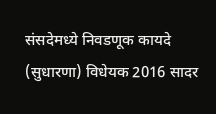संसदेमध्ये निवडणूक कायदे (सुधारणा) विधेयक 2016 सादर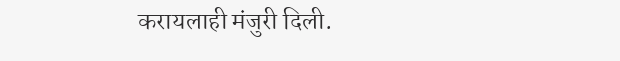करायलाही मंजुरी दिली.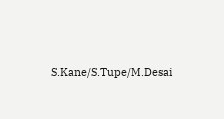S.Kane/S.Tupe/M.Desai